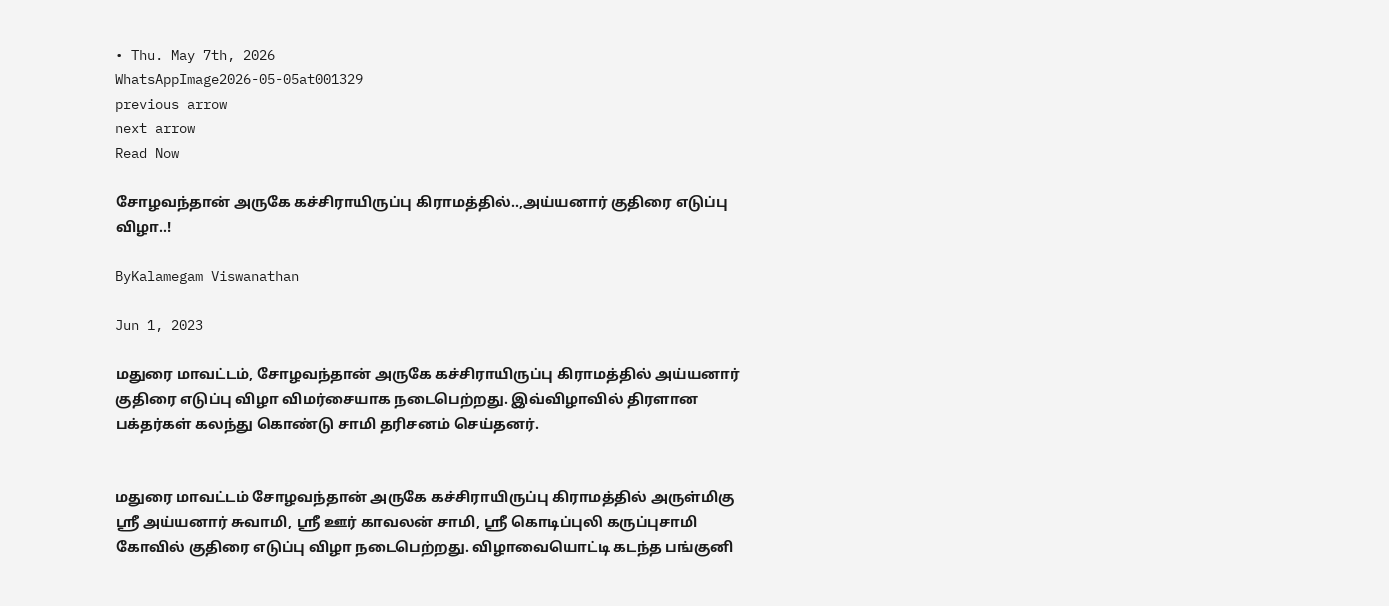• Thu. May 7th, 2026
WhatsAppImage2026-05-05at001329
previous arrow
next arrow
Read Now

சோழவந்தான் அருகே கச்சிராயிருப்பு கிராமத்தில்..,அய்யனார் குதிரை எடுப்பு விழா..!

ByKalamegam Viswanathan

Jun 1, 2023

மதுரை மாவட்டம், சோழவந்தான் அருகே கச்சிராயிருப்பு கிராமத்தில் அய்யனார் குதிரை எடுப்பு விழா விமர்சையாக நடைபெற்றது. இவ்விழாவில் திரளான பக்தர்கள் கலந்து கொண்டு சாமி தரிசனம் செய்தனர்.


மதுரை மாவட்டம் சோழவந்தான் அருகே கச்சிராயிருப்பு கிராமத்தில் அருள்மிகு ஸ்ரீ அய்யனார் சுவாமி, ஸ்ரீ ஊர் காவலன் சாமி, ஸ்ரீ கொடிப்புலி கருப்புசாமி கோவில் குதிரை எடுப்பு விழா நடைபெற்றது. விழாவையொட்டி கடந்த பங்குனி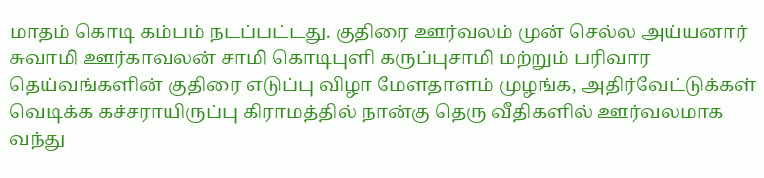மாதம் கொடி கம்பம் நடப்பட்டது. குதிரை ஊர்வலம் முன் செல்ல அய்யனார் சுவாமி ஊர்காவலன் சாமி கொடிபுளி கருப்புசாமி மற்றும் பரிவார தெய்வங்களின் குதிரை எடுப்பு விழா மேளதாளம் முழங்க, அதிர்வேட்டுக்கள் வெடிக்க கச்சராயிருப்பு கிராமத்தில் நான்கு தெரு வீதிகளில் ஊர்வலமாக வந்து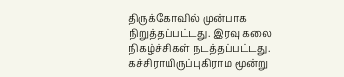திருக்கோவில் முன்பாக நிறுத்தப்பட்டது. இரவு கலை நிகழ்ச்சிகள் நடத்தப்பட்டது. கச்சிராயிருப்புகிராம மூன்று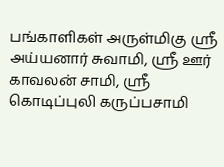பங்காளிகள் அருள்மிகு ஸ்ரீ அய்யனார் சுவாமி, ஸ்ரீ ஊர் காவலன் சாமி, ஸ்ரீ கொடிப்புலி கருப்பசாமி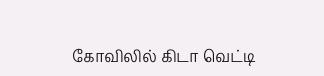கோவிலில் கிடா வெட்டி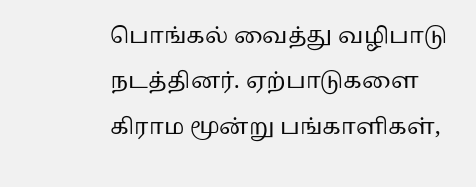பொங்கல் வைத்து வழிபாடு நடத்தினர். ஏற்பாடுகளை கிராம மூன்று பங்காளிகள்,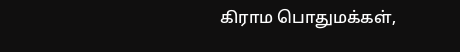கிராம பொதுமக்கள்,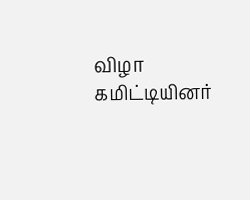விழா கமிட்டியினர்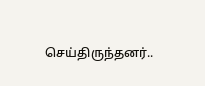செய்திருந்தனர்..